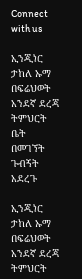Connect with us

ኢንጂነር ታከለ ኡማ በፍሬህወት አንደኛ ደረጃ ትምህርት ቤት በመገኘት ጉብኝት አደረጉ

ኢንጂነር ታከለ ኡማ በፍሬህወት አንደኛ ደረጃ ትምህርት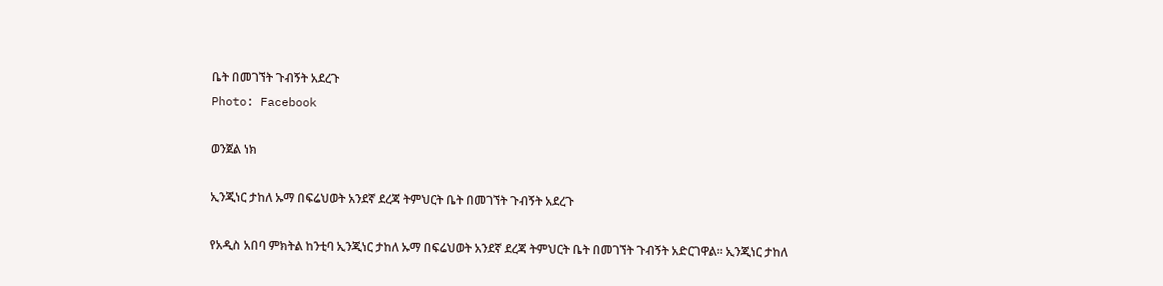ቤት በመገኘት ጉብኝት አደረጉ
Photo: Facebook

ወንጀል ነክ

ኢንጂነር ታከለ ኡማ በፍሬህወት አንደኛ ደረጃ ትምህርት ቤት በመገኘት ጉብኝት አደረጉ

የአዲስ አበባ ምክትል ከንቲባ ኢንጂነር ታከለ ኡማ በፍሬህወት አንደኛ ደረጃ ትምህርት ቤት በመገኘት ጉብኝት አድርገዋል። ኢንጂነር ታከለ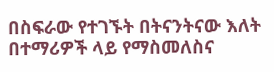በስፍራው የተገኙት በትናንትናው እለት በተማሪዎች ላይ የማስመለስና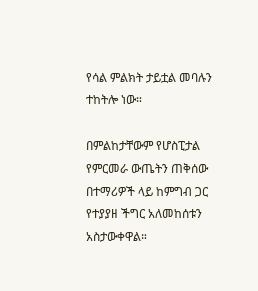የሳል ምልክት ታይቷል መባሉን ተከትሎ ነው።

በምልከታቸውም የሆስፒታል የምርመራ ውጤትን ጠቅሰው በተማሪዎች ላይ ከምግብ ጋር የተያያዘ ችግር አለመከሰቱን አስታውቀዋል።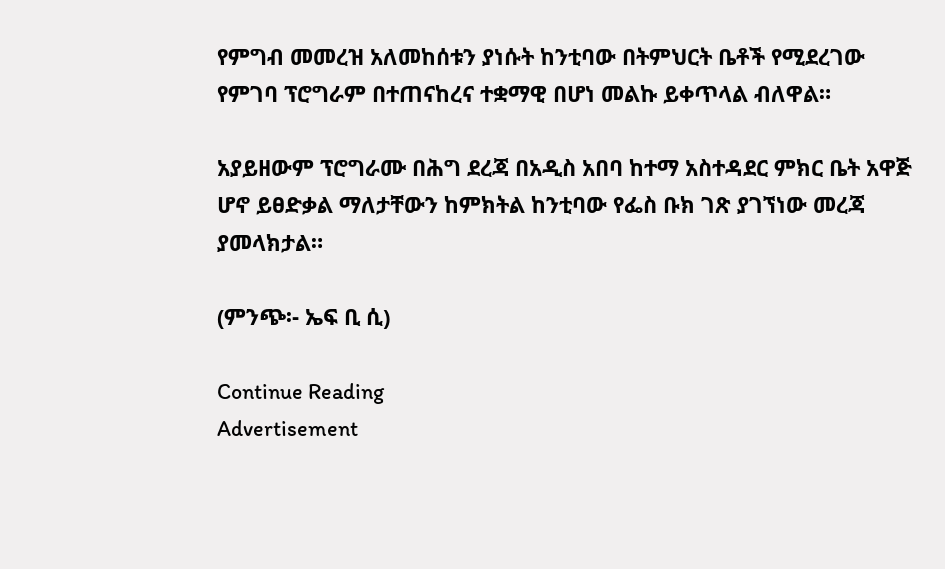የምግብ መመረዝ አለመከሰቱን ያነሱት ከንቲባው በትምህርት ቤቶች የሚደረገው የምገባ ፕሮግራም በተጠናከረና ተቋማዊ በሆነ መልኩ ይቀጥላል ብለዋል።

አያይዘውም ፕሮግራሙ በሕግ ደረጃ በአዲስ አበባ ከተማ አስተዳደር ምክር ቤት አዋጅ ሆኖ ይፀድቃል ማለታቸውን ከምክትል ከንቲባው የፌስ ቡክ ገጽ ያገኘነው መረጃ ያመላክታል።

(ምንጭ፡- ኤፍ ቢ ሲ)

Continue Reading
Advertisement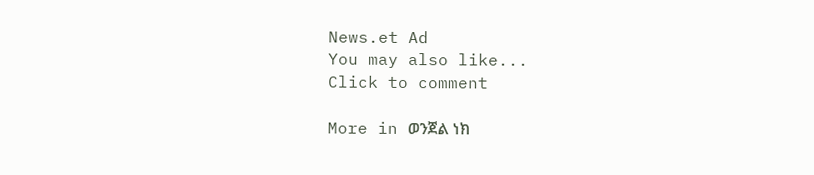News.et Ad
You may also like...
Click to comment

More in ወንጀል ነክ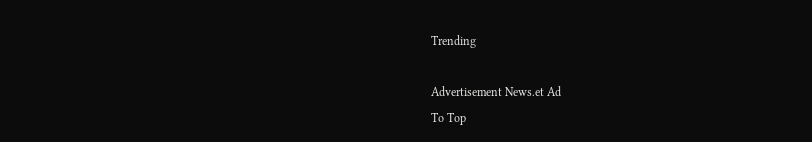Trending

Advertisement News.et Ad
To Top